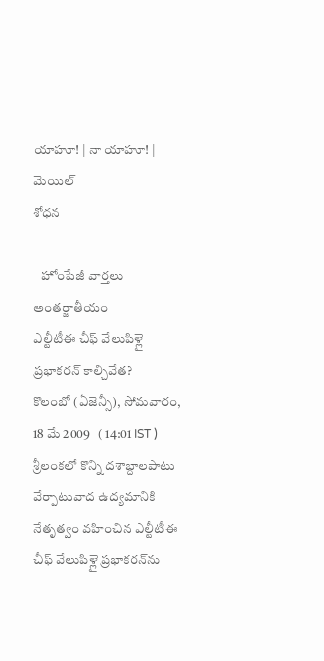యాహూ! | నా యాహూ! | మెయిల్
శోధన

   హోంపేజీ వార్తలు అంతర్జాతీయం
ఎల్టీటీఈ చీఫ్ వేలుపిళ్లై ప్రభాకరన్ కాల్చివేత?
కొలంబో (ఏజెన్సీ), సోమవారం, 18 మే 2009   ( 14:01 IST )
శ్రీలంకలో కొన్ని దశాబ్దాలపాటు వేర్పాటువాద ఉద్యమానికి నేతృత్వం వహించిన ఎల్టీటీఈ చీఫ్ వేలుపిళ్లై ప్రభాకరన్‌ను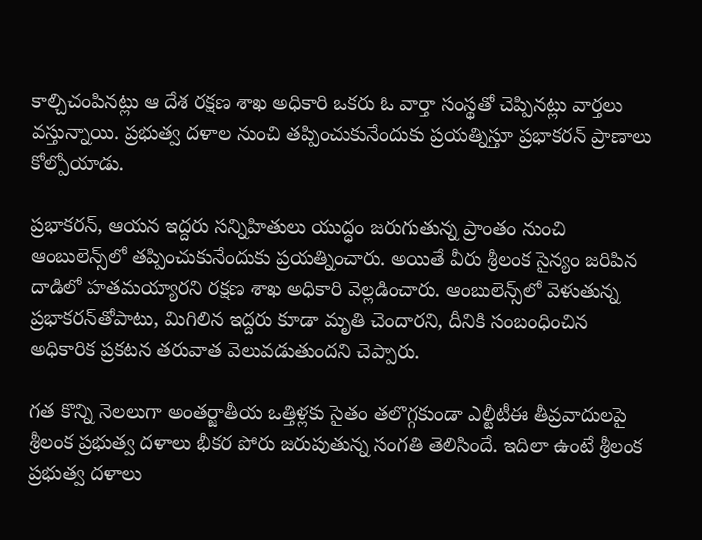కాల్చిచంపినట్లు ఆ దేశ రక్షణ శాఖ అధికారి ఒకరు ఓ వార్తా సంస్థతో చెప్పినట్లు వార్తలు వస్తున్నాయి. ప్రభుత్వ దళాల నుంచి తప్పించుకునేందుకు ప్రయత్నిస్తూ ప్రభాకరన్ ప్రాణాలు కోల్పోయాడు.

ప్రభాకరన్, ఆయన ఇద్దరు సన్నిహితులు యుద్ధం జరుగుతున్న ప్రాంతం నుంచి ఆంబులెన్స్‌లో తప్పించుకునేందుకు ప్రయత్నించారు. అయితే వీరు శ్రీలంక సైన్యం జరిపిన దాడిలో హతమయ్యారని రక్షణ శాఖ అధికారి వెల్లడించారు. ఆంబులెన్స్‌లో వెళుతున్న ప్రభాకరన్‌తోపాటు, మిగిలిన ఇద్దరు కూడా మృతి చెందారని, దీనికి సంబంధించిన అధికారిక ప్రకటన తరువాత వెలువడుతుందని చెప్పారు.

గత కొన్ని నెలలుగా అంతర్జాతీయ ఒత్తిళ్లకు సైతం తలొగ్గకుండా ఎల్టీటీఈ తీవ్రవాదులపై శ్రీలంక ప్రభుత్వ దళాలు భీకర పోరు జరుపుతున్న సంగతి తెలిసిందే. ఇదిలా ఉంటే శ్రీలంక ప్రభుత్వ దళాలు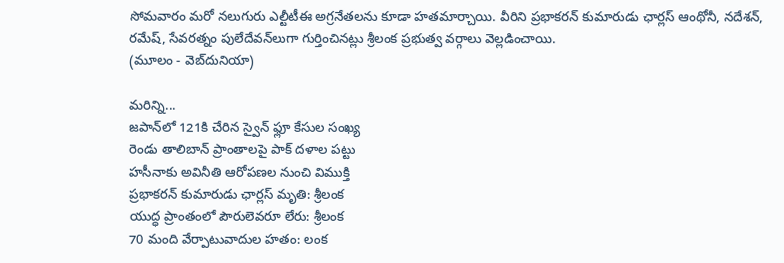సోమవారం మరో నలుగురు ఎల్టీటీఈ అగ్రనేతలను కూడా హతమార్చాయి. వీరిని ప్రభాకరన్ కుమారుడు ఛార్లస్ ఆంథోనీ, నదేశన్, రమేష్, సేవరత్నం పులేదేవన్‌లుగా గుర్తించినట్లు శ్రీలంక ప్రభుత్వ వర్గాలు వెల్లడించాయి.
(మూలం - వెబ్‌దునియా)

మరిన్ని...
జపాన్‌లో 121కి చేరిన స్వైన్ ఫ్లూ కేసుల సంఖ్య
రెండు తాలిబాన్ ప్రాంతాలపై పాక్ దళాల పట్టు
హసీనాకు అవినీతి ఆరోపణల నుంచి విముక్తి
ప్రభాకరన్ కుమారుడు ఛార్లస్ మృతి: శ్రీలంక
యుద్ధ ప్రాంతంలో పౌరులెవరూ లేరు: శ్రీలంక
70 మంది వేర్పాటువాదుల హతం: లంక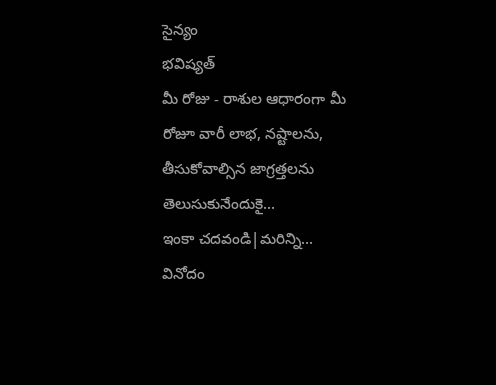సైన్యం
భవిష్యత్
మీ రోజు - రాశుల ఆధారంగా మీ రోజూ వారీ లాభ, నష్టాలను, తీసుకోవాల్సిన జాగ్రత్తలను తెలుసుకునేందుకై...
ఇంకా చదవండి|మరిన్ని...
వినోదం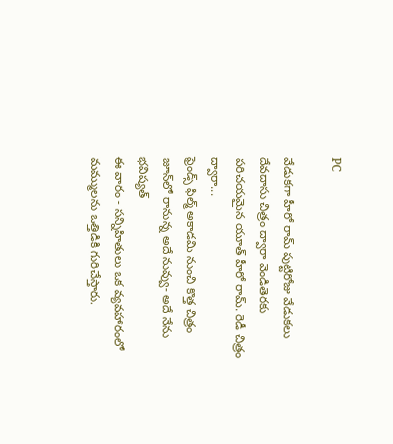PC

వేడుకగా హీరో రామ్ పుట్టిరోజు వేడుకలు
దేవదాసు చిత్రం ద్వారా వెండితెరకు పరిచయమైన యూత్ హీరో రామ్. రెడీ చిత్రం ద్వారా...
ఫ్రెండ్స్ ఫిల్మ్ అకాడమి నుంచి కొత్త చిత్రం
జూన్‌లో రానున్న అదే నువ్వు- అదే నేను
భవిష్యత్
ఈ వారం - సన్నిహితులు ఒక వ్యవహారంలో మమ్ములను ఒత్తిడికి గురిచేస్తారు.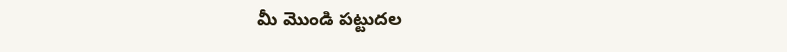మీ మొండి పట్టుదల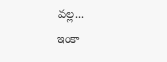వల్ల...
ఇంకా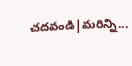చదవండి|మరిన్ని...